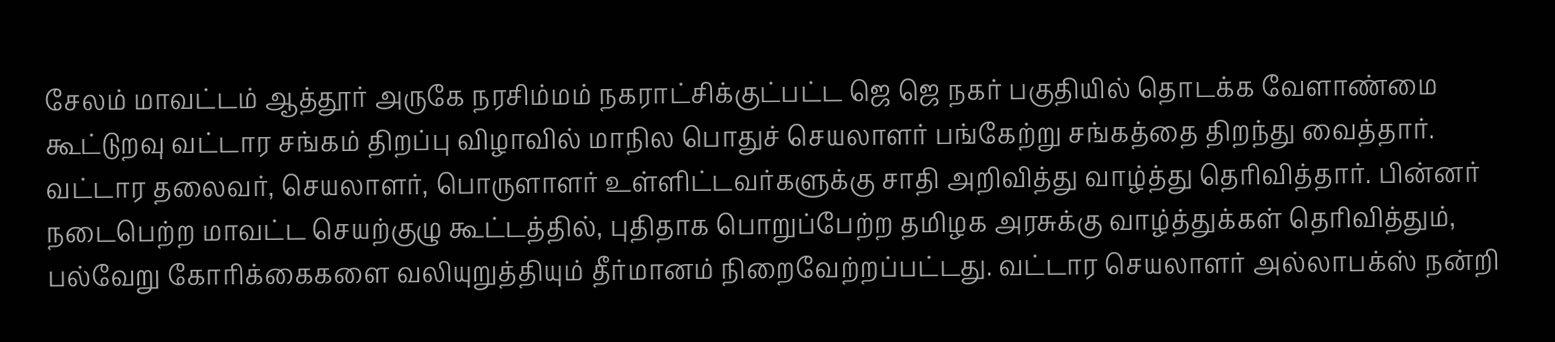சேலம் மாவட்டம் ஆத்தூர் அருகே நரசிம்மம் நகராட்சிக்குட்பட்ட ஜெ ஜெ நகர் பகுதியில் தொடக்க வேளாண்மை கூட்டுறவு வட்டார சங்கம் திறப்பு விழாவில் மாநில பொதுச் செயலாளர் பங்கேற்று சங்கத்தை திறந்து வைத்தார். வட்டார தலைவர், செயலாளர், பொருளாளர் உள்ளிட்டவர்களுக்கு சாதி அறிவித்து வாழ்த்து தெரிவித்தார். பின்னர் நடைபெற்ற மாவட்ட செயற்குழு கூட்டத்தில், புதிதாக பொறுப்பேற்ற தமிழக அரசுக்கு வாழ்த்துக்கள் தெரிவித்தும், பல்வேறு கோரிக்கைகளை வலியுறுத்தியும் தீர்மானம் நிறைவேற்றப்பட்டது. வட்டார செயலாளர் அல்லாபக்ஸ் நன்றி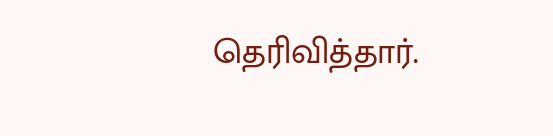தெரிவித்தார்.